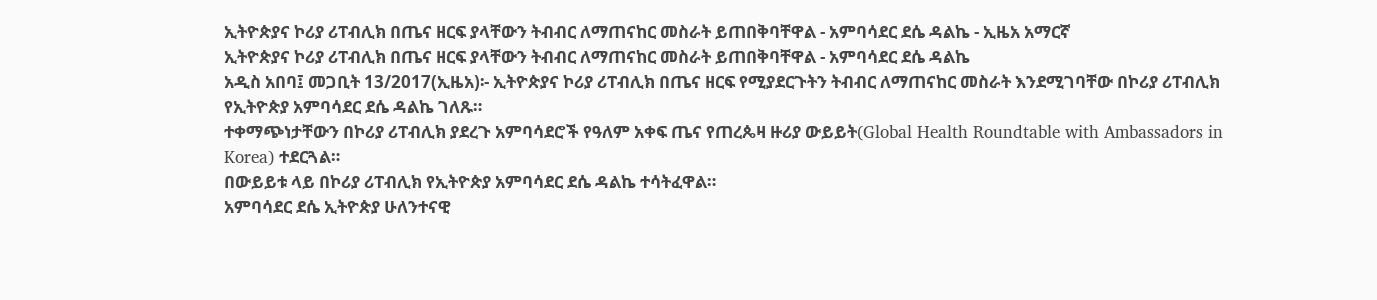ኢትዮጵያና ኮሪያ ሪፐብሊክ በጤና ዘርፍ ያላቸውን ትብብር ለማጠናከር መስራት ይጠበቅባቸዋል - አምባሳደር ደሴ ዳልኬ - ኢዜአ አማርኛ
ኢትዮጵያና ኮሪያ ሪፐብሊክ በጤና ዘርፍ ያላቸውን ትብብር ለማጠናከር መስራት ይጠበቅባቸዋል - አምባሳደር ደሴ ዳልኬ
አዲስ አበባ፤ መጋቢት 13/2017(ኢዜአ)፡- ኢትዮጵያና ኮሪያ ሪፐብሊክ በጤና ዘርፍ የሚያደርጉትን ትብብር ለማጠናከር መስራት እንደሚገባቸው በኮሪያ ሪፐብሊክ የኢትዮጵያ አምባሳደር ደሴ ዳልኬ ገለጹ።
ተቀማጭነታቸውን በኮሪያ ሪፐብሊክ ያደረጉ አምባሳደሮች የዓለም አቀፍ ጤና የጠረጴዛ ዙሪያ ውይይት(Global Health Roundtable with Ambassadors in Korea) ተደርጓል።
በውይይቱ ላይ በኮሪያ ሪፐብሊክ የኢትዮጵያ አምባሳደር ደሴ ዳልኬ ተሳትፈዋል።
አምባሳደር ደሴ ኢትዮጵያ ሁለንተናዊ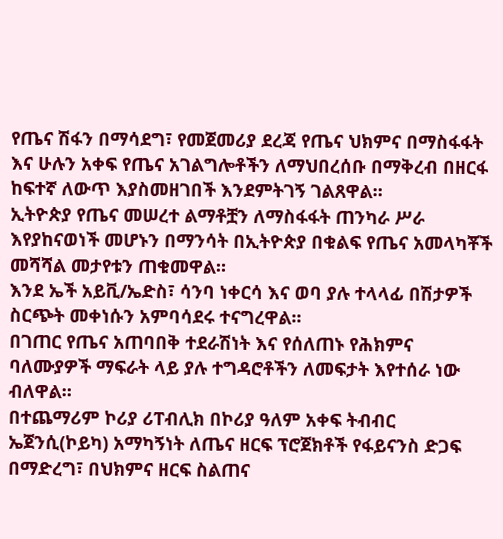የጤና ሽፋን በማሳደግ፣ የመጀመሪያ ደረጃ የጤና ህክምና በማስፋፋት እና ሁሉን አቀፍ የጤና አገልግሎቶችን ለማህበረሰቡ በማቅረብ በዘርፋ ከፍተኛ ለውጥ እያስመዘገበች እንደምትገኝ ገልጸዋል።
ኢትዮጵያ የጤና መሠረተ ልማቶቿን ለማስፋፋት ጠንካራ ሥራ እየያከናወነች መሆኑን በማንሳት በኢትዮጵያ በቁልፍ የጤና አመላካቾች መሻሻል መታየቱን ጠቁመዋል።
እንደ ኤች አይቪ/ኤድስ፣ ሳንባ ነቀርሳ እና ወባ ያሉ ተላላፊ በሽታዎች ስርጭት መቀነሱን አምባሳደሩ ተናግረዋል፡፡
በገጠር የጤና አጠባበቅ ተደራሽነት እና የሰለጠኑ የሕክምና ባለሙያዎች ማፍራት ላይ ያሉ ተግዳሮቶችን ለመፍታት እየተሰራ ነው ብለዋል።
በተጨማሪም ኮሪያ ሪፐብሊክ በኮሪያ ዓለም አቀፍ ትብብር ኤጀንሲ(ኮይካ) አማካኝነት ለጤና ዘርፍ ፕሮጀክቶች የፋይናንስ ድጋፍ በማድረግ፣ በህክምና ዘርፍ ስልጠና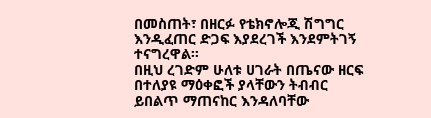በመስጠት፣ በዘርፉ የቴክኖሎጂ ሽግግር እንዲፈጠር ድጋፍ እያደረገች እንደምትገኝ ተናግረዋል፡፡
በዚህ ረገድም ሁለቱ ሀገራት በጤናው ዘርፍ በተለያዩ ማዕቀፎች ያላቸውን ትብብር ይበልጥ ማጠናከር እንዳለባቸው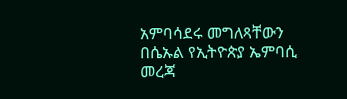አምባሳደሩ መግለጻቸውን በሴኡል የኢትዮጵያ ኤምባሲ መረጃ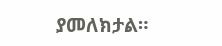ያመለክታል።